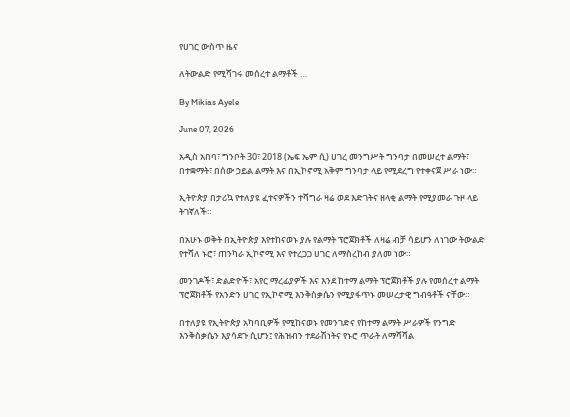የሀገር ውስጥ ዜና

ለትውልድ የሚሻገሩ መሰረተ ልማቶች …

By Mikias Ayele

June 07, 2026

አዲስ አበባ፣ ግንቦት 30፣ 2018 (ኤፍ ኤም ሲ) ሀገረ መንግሥት ግንባታ በመሠረተ ልማት፣ በተቋማት፣ በሰው ኃይል ልማት እና በኢኮኖሚ አቅም ግንባታ ላይ የሚደረግ የተቀናጀ ሥራ ነው።

ኢትዮጵያ በታሪኳ የተለያዩ ፈተናዎችን ተሻግራ ዛሬ ወደ እድገትና ዘላቂ ልማት የሚያመራ ጉዞ ላይ ትገኛለች።

በአሁኑ ወቅት በኢትዮጵያ እየተከናወኑ ያሉ የልማት ፕሮጀክቶች ለዛሬ ብቻ ሳይሆን ለነገው ትውልድ የተሻለ ኑሮ፣ ጠንካራ ኢኮኖሚ እና የተረጋጋ ሀገር ለማስረከብ ያለመ ነው።

መንገዶች፣ ድልድዮች፣ አየር ማረፊያዎች እና እንደ ከተማ ልማት ፕሮጀክቶች ያሉ የመሰረተ ልማት ፕሮጀክቶች የአንድን ሀገር የኢኮኖሚ እንቅስቃሴን የሚያፋጥኑ መሠረታዊ ግብዓቶች ናቸው።

በተለያዩ የኢትዮጵያ አካባቢዎች የሚከናወኑ የመንገድና የከተማ ልማት ሥራዎች የንግድ እንቅስቃሴን እያሳደጉ ሲሆን፤ የሕዝብን ተደራሽነትና የኑሮ ጥራት ለማሻሻል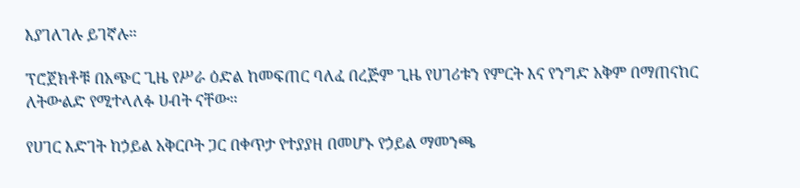እያገለገሉ ይገኛሉ።

ፕሮጀክቶቹ በአጭር ጊዜ የሥራ ዕድል ከመፍጠር ባለፈ በረጅም ጊዜ የሀገሪቱን የምርት እና የንግድ አቅም በማጠናከር ለትውልድ የሚተላለፉ ሀብት ናቸው።

የሀገር እድገት ከኃይል አቅርቦት ጋር በቀጥታ የተያያዘ በመሆኑ የኃይል ማመንጫ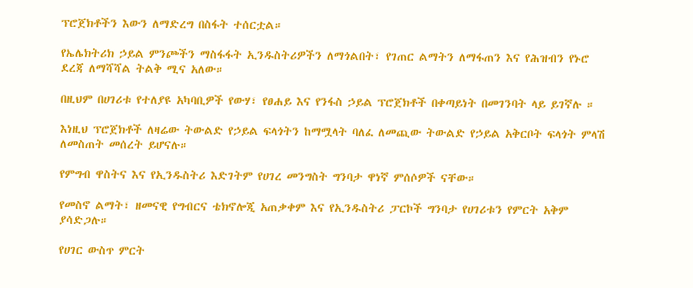ፕሮጀክቶችን እውን ለማድረግ በስፋት ተሰርቷል።

የኤሌክትሪክ ኃይል ምንጮችን ማስፋፋት ኢንዱስትሪዎችን ለማጎልበት፣ የገጠር ልማትን ለማፋጠን እና የሕዝብን የኑሮ ደረጃ ለማሻሻል ትልቅ ሚና አለው።

በዚህም በሀገሪቱ የተለያዩ አካባቢዎች የውሃ፣ የፀሐይ እና የንፋስ ኃይል ፕሮጀክቶች በቀጣይነት በመገንባት ላይ ይገኛሉ ።

እነዚህ ፕሮጀክቶች ለዛሬው ትውልድ የኃይል ፍላጎትን ከማሟላት ባለፈ ለመጪው ትውልድ የኃይል አቅርቦት ፍላጎት ምላሽ ለመስጠት መሰረት ይሆናሉ።

የምግብ ዋስትና እና የኢንዱስትሪ እድገትም የሀገረ መንግስት ግንባታ ዋነኛ ምሰሶዎች ናቸው።

የመስኖ ልማት፣ ዘመናዊ የግብርና ቴክኖሎጂ አጠቃቀም እና የኢንዱስትሪ ፓርኮች ግንባታ የሀገሪቱን የምርት አቅም ያሳድጋሉ።

የሀገር ውስጥ ምርት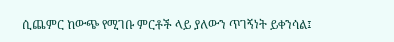ሲጨምር ከውጭ የሚገቡ ምርቶች ላይ ያለውን ጥገኝነት ይቀንሳል፤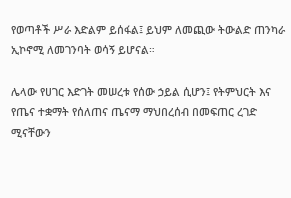የወጣቶች ሥራ እድልም ይሰፋል፤ ይህም ለመጪው ትውልድ ጠንካራ ኢኮኖሚ ለመገንባት ወሳኝ ይሆናል።

ሌላው የሀገር እድገት መሠረቱ የሰው ኃይል ሲሆን፤ የትምህርት እና የጤና ተቋማት የሰለጠና ጤናማ ማህበረሰብ በመፍጠር ረገድ ሚናቸውን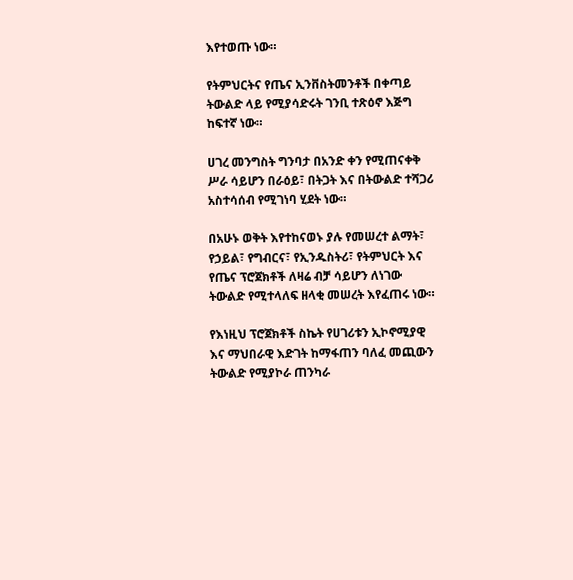እየተወጡ ነው።

የትምህርትና የጤና ኢንቨስትመንቶች በቀጣይ ትውልድ ላይ የሚያሳድሩት ገንቢ ተጽዕኖ እጅግ ከፍተኛ ነው።

ሀገረ መንግስት ግንባታ በአንድ ቀን የሚጠናቀቅ ሥራ ሳይሆን በራዕይ፣ በትጋት እና በትውልድ ተሻጋሪ አስተሳሰብ የሚገነባ ሂደት ነው።

በአሁኑ ወቅት እየተከናወኑ ያሉ የመሠረተ ልማት፣ የኃይል፣ የግብርና፣ የኢንዱስትሪ፣ የትምህርት እና የጤና ፕሮጀክቶች ለዛሬ ብቻ ሳይሆን ለነገው ትውልድ የሚተላለፍ ዘላቂ መሠረት እየፈጠሩ ነው።

የእነዚህ ፕሮጀክቶች ስኬት የሀገሪቱን ኢኮኖሚያዊ እና ማህበራዊ እድገት ከማፋጠን ባለፈ መጪውን ትውልድ የሚያኮራ ጠንካራ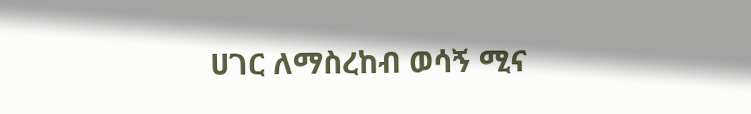ሀገር ለማስረከብ ወሳኝ ሚና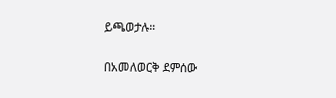ይጫወታሉ።

በአመለወርቅ ደምሰው